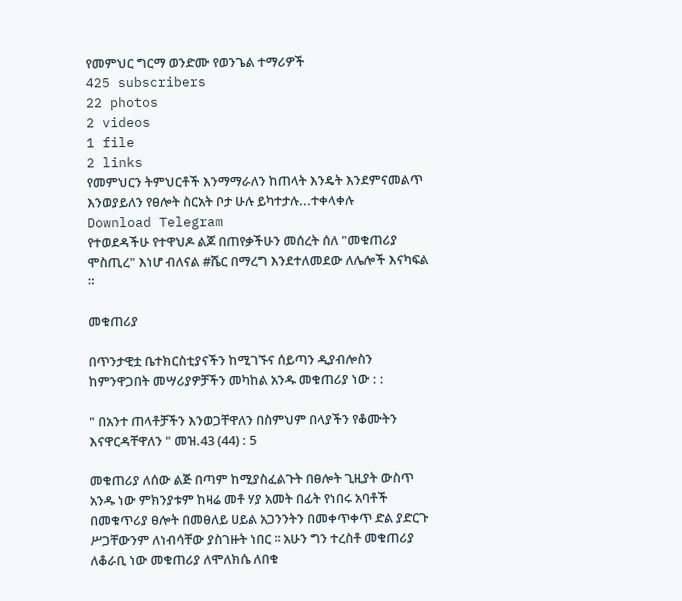የመምህር ግርማ ወንድሙ የወንጌል ተማሪዎች
425 subscribers
22 photos
2 videos
1 file
2 links
የመምህርን ትምህርቶች እንማማራለን ከጠላት እንዴት እንደምናመልጥ እንወያይለን የፀሎት ስርአት ቦታ ሁሉ ይካተታሉ...ተቀላቀሉ
Download Telegram
የተወደዳችሁ የተዋህዶ ልጆ በጠየቃችሁን መሰረት ሰለ "መቁጠሪያ ሞስጢረ" እነሆ ብለናል #ሼር በማረግ እንደተለመደው ለሌሎች እናካፍል ።

መቁጠሪያ

በጥንታዊቷ ቤተክርስቲያናችን ከሚገኙና ሰይጣን ዲያብሎስን ከምንዋጋበት መሣሪያዎቻችን መካከል አንዱ መቁጠሪያ ነው : :

" በአንተ ጠላቶቻችን እንወጋቸዋለን በስምህም በላያችን የቆሙትን
እናዋርዳቸዋለን " መዝ.43 (44) : 5

መቁጠሪያ ለሰው ልጅ በጣም ከሚያስፈልጉት በፀሎት ጊዚያት ውስጥ አንዱ ነው ምክንያቱም ከዛሬ መቶ ሃያ አመት በፊት የነበሩ አባቶች በመቁጥሪያ ፀሎት በመፀለይ ሀይል አጋንንትን በመቀጥቀጥ ድል ያድርጉ ሥጋቸውንም ለነብሳቸው ያስገዙት ነበር ፡፡ አሁን ግን ተረስቶ መቁጠሪያ ለቆራቢ ነው መቁጠሪያ ለሞለክሴ ለበቁ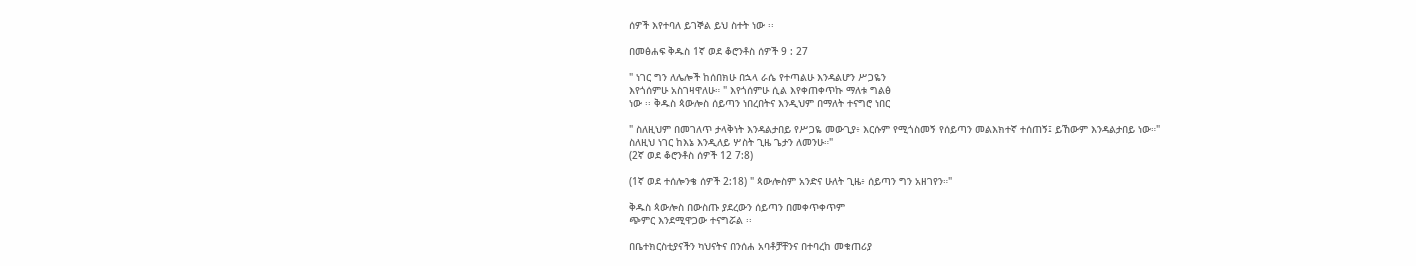ሰዎች እየተባለ ይገኞል ይህ ስተት ነው ፡፡

በመፅሐፍ ቅዱስ 1ኛ ወደ ቆሮንቶስ ሰዎች 9 : 27

" ነገር ግን ለሌሎች ከሰበክሁ በኋላ ራሴ የተጣልሁ እንዳልሆን ሥጋዬን
እየጎሰምሁ አስገዛዋለሁ። " እየጎሰምሁ ሲል እየቀጠቀጥኩ ማለቱ ግልፅ
ነው ፡፡ ቅዱስ ጳውሎስ ሰይጣን ነበረበትና እንዲህም በማለት ተናግሮ ነበር

" ስለዚህም በመገለጥ ታላቅነት እንዳልታበይ የሥጋዬ መውጊያ፥ እርሱም የሚጎስመኝ የሰይጣን መልእክተኛ ተሰጠኝ፤ ይኸውም እንዳልታበይ ነው።"
ስለዚህ ነገር ከእኔ እንዲለይ ሦስት ጊዜ ጌታን ለመንሁ።"
(2ኛ ወደ ቆሮንቶስ ሰዎች 12 7:8)

(1ኛ ወደ ተሰሎንቄ ሰዎች 2:18) " ጳውሎስም አንድና ሁለት ጊዜ፥ ሰይጣን ግን አዘገየን።"

ቅዱስ ጳውሎስ በውስጡ ያደረውን ሰይጣን በመቀጥቀጥም
ጭምር እንደሚዋጋው ተናግሯል ፡፡

በቤተክርስቲያናችን ካህናትና በንሰሐ አባቶቻቸንና በተባረከ መቁጠሪያ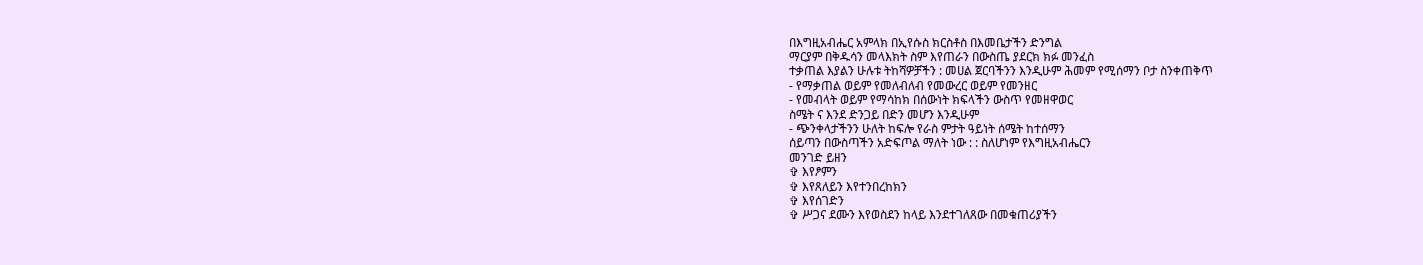በእግዚአብሔር አምላክ በኢየሱስ ክርስቶስ በእመቤታችን ድንግል
ማርያም በቅዱሳን መላእክት ስም እየጠራን በውስጤ ያደርክ ክፉ መንፈስ
ተቃጠል እያልን ሁሉቱ ትከሻዎቻችን : መሀል ጀርባችንን እንዲሁም ሕመም የሚሰማን ቦታ ስንቀጠቅጥ
- የማቃጠል ወይም የመለብለብ የመውረር ወይም የመንዘር
- የመብላት ወይም የማሳከክ በሰውነት ክፍላችን ውስጥ የመዘዋወር
ስሜት ና እንደ ድንጋይ በድን መሆን እንዲሁም
- ጭንቀላታችንን ሁለት ከፍሎ የራስ ምታት ዓይነት ሰሜት ከተሰማን
ሰይጣን በውስጣችን አድፍጦል ማለት ነው : : ስለሆነም የእግዚአብሔርን
መንገድ ይዘን
✞ እየፆምን
✞ እየጸለይን እየተንበረከክን
✞ እየሰገድን
✞ ሥጋና ደሙን እየወስደን ከላይ እንደተገለጸው በመቁጠሪያችን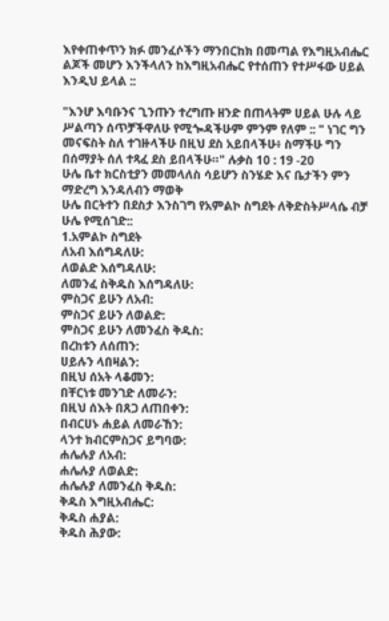እየቀጠቀጥን ክፉ መንፈሶችን ማንበርከክ በመጣል የእግዚአብሔር ልጆች መሆን እንችላለን ከእግዚአብሔር የተሰጠን የተሥፋው ሀይል እንዲህ ይላል ::

"እንሆ እባቡንና ጊንጡን ተረግጡ ዘንድ በጠላትም ሀይል ሁሉ ላይ
ሥልጣን ሰጥቻችዋለሁ የሚጐዳችሁም ምንም የለም :: " ነገር ግን መናፍስት ስለ ተገዙላችሁ በዚህ ደስ አይበላችሁ፥ ስማችሁ ግን በሰማያት ሰለ ተጻፈ ደስ ይበላችሁ።" ሉቃስ 10 : 19 -20
ሁሌ ቤተ ክርስቲያን መመላለስ ሳይሆን ስንሄድ እና ቤታችን ምን ማድረግ እንዳለብን ማወቅ
ሁሌ በርትተን በደስታ እንስገግ የአምልኮ ስግደት ለቅድስትሥላሴ ብቻ ሁሌ የሚሰገድ::
1.አምልኮ ስግደት
ለአብ እሰግዳለሁ:
ለወልድ እሰግዳለሁ:
ለመንፈ ስቅዱስ እሰግዳለሁ:
ምስጋና ይሁን ለአብ:
ምስጋና ይሁን ለወልድ:
ምስጋና ይሁን ለመንፈስ ቅዱስ:
በረከቱን ለሰጠን:
ሀይሉን ላበዛልን:
በዚህ ሰአት ላቆመን:
በቸርነቱ መንገድ ለመራን:
በዚህ ሰእት በጸጋ ለጠበቀን:
በብርሀኑ ሐይል ለመራኸን:
ላንተ ክብርምስጋና ይግባው:
ሐሌሉያ ለአብ:
ሐሌሉያ ለወልድ:
ሐሌሉያ ለመንፈስ ቅዱስ:
ቅዱስ እግዚአብሔር:
ቅዱስ ሐያል:
ቅዱስ ሕያው: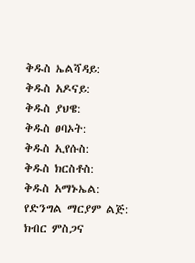ቅዱስ ኤልሻዳይ:
ቅዱስ አዶናይ:
ቅዱስ ያህዌ:
ቅዱስ ፀባኦት:
ቅዱስ ኢየሱስ:
ቅዱስ ክርስቶስ:
ቅዱስ አማኑኤል:
የድንግል ማርያም ልጅ:
ክብር ምስጋና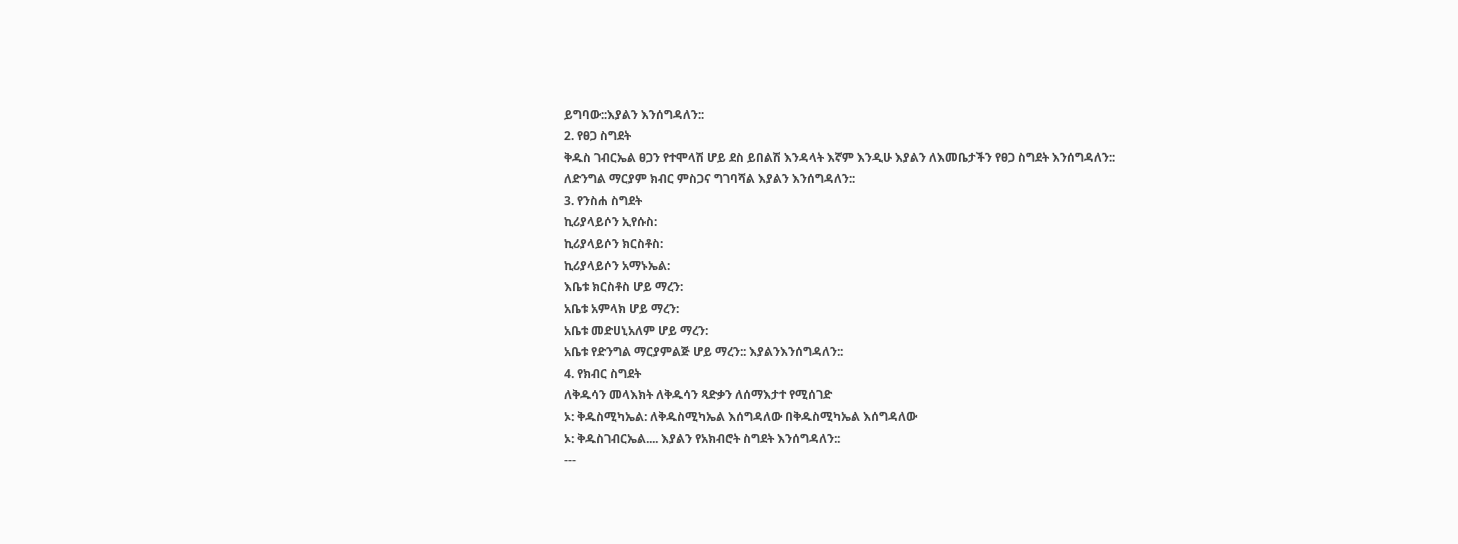ይግባው::እያልን እንሰግዳለን::
2. የፀጋ ስግደት
ቅዱስ ገብርኤል ፀጋን የተሞላሽ ሆይ ደስ ይበልሽ እንዳላት እኛም እንዲሁ እያልን ለእመቤታችን የፀጋ ስግደት እንሰግዳለን::
ለድንግል ማርያም ክብር ምስጋና ግገባሻል እያልን እንሰግዳለን::
3. የንስሐ ስግደት
ኪሪያላይሶን ኢየሱስ:
ኪሪያላይሶን ክርስቶስ:
ኪሪያላይሶን አማኑኤል:
እቤቱ ክርስቶስ ሆይ ማረን:
አቤቱ አምላክ ሆይ ማረን:
አቤቱ መድሀኒአለም ሆይ ማረን:
አቤቱ የድንግል ማርያምልጅ ሆይ ማረን:: እያልንእንሰግዳለን::
4. የክብር ስግደት
ለቅዱሳን መላእክት ለቅዱሳን ጻድቃን ለሰማእታተ የሚሰገድ
ኦ: ቅዱስሚካኤል: ለቅዱስሚካኤል እሰግዳለው በቅዱስሚካኤል እሰግዳለው
ኦ: ቅዱስገብርኤል.... እያልን የአክብሮት ስግደት እንሰግዳለን::
---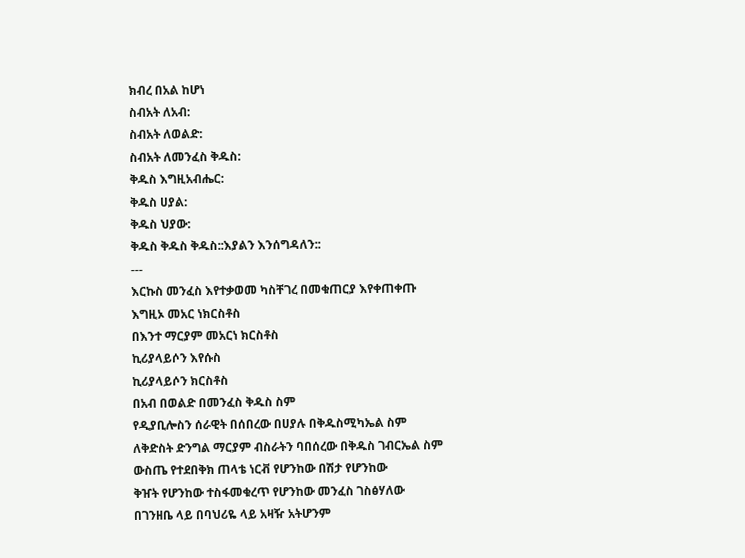ክብረ በአል ከሆነ
ስብአት ለአብ:
ስብአት ለወልድ:
ስብአት ለመንፈስ ቅዱስ:
ቅዱስ እግዚአብሔር:
ቅዱስ ሀያል:
ቅዱስ ህያው:
ቅዱስ ቅዱስ ቅዱስ::እያልን እንሰግዳለን::
---
እርኩስ መንፈስ እየተቃወመ ካስቸገረ በመቁጠርያ እየቀጠቀጡ
እግዚኦ መአር ነክርስቶስ
በእንተ ማርያም መአርነ ክርስቶስ
ኪሪያላይሶን እየሱስ
ኪሪያላይሶን ክርስቶስ
በአብ በወልድ በመንፈስ ቅዱስ ስም
የዲያቢሎስን ሰራዊት በሰበረው በሀያሉ በቅዱስሚካኤል ስም
ለቅድስት ድንግል ማርያም ብስራትን ባበሰረው በቅዱስ ገብርኤል ስም
ውስጤ የተደበቅክ ጠላቴ ነርቭ የሆንከው በሽታ የሆንከው
ቅዠት የሆንከው ተስፋመቁረጥ የሆንከው መንፈስ ገስፅሃለው
በገንዘቤ ላይ በባህሪዬ ላይ አዛዥ አትሆንም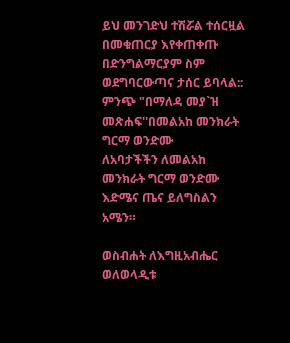ይህ መንገድህ ተሽሯል ተሰርዟል
በመቁጠርያ እየቀጠቀጡ በድንግልማርያም ስም ወደግባርውጣና ታሰር ይባላል::
ምንጭ "በማለዳ መያ`ዝ መጽሐፍ''በመልአከ መንክራት ግርማ ወንድሙ
ለአባታችችን ለመልአከ መንክራት ግርማ ወንድሙ እድሜና ጤና ይለግስልን አሜን።

ወስብሐት ለእግዚአብሔር
ወለወላዲቱ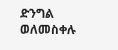ድንግል
ወለመስቀሉ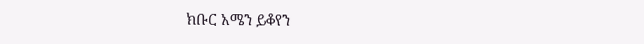ክቡር አሜን ይቆየን